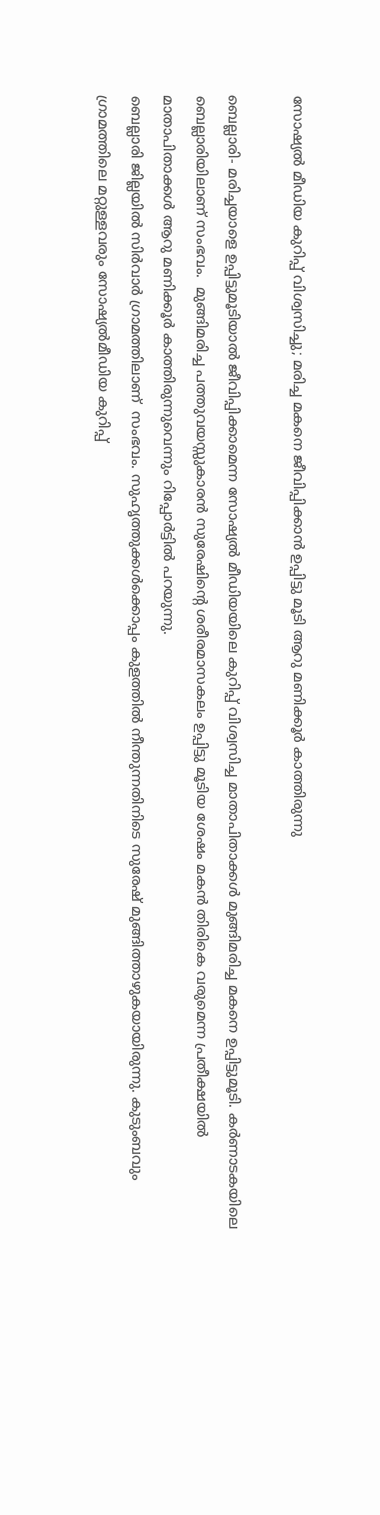സോഷ്യല്‍ മീഡിയ കുറിപ്പ് വിശ്വസിച്ചു; മരിച്ച മകനെ ജീവിപ്പിക്കാന്‍ ഉപ്പിട്ടു മൂടി ആറു മണിക്കൂര്‍ കാത്തിരുന്നു

ബെല്ലാരി- മരിച്ചയാളെ ഉപ്പിട്ടുമൂടിയാല്‍ ജീവിപ്പിക്കാമെന്ന സോഷ്യല്‍ മീഡിയയിലെ കുറിപ്പ് വിശ്വസിച്ച മാതാപിതാക്കള്‍ മുങ്ങിമരിച്ച മകനെ ഉപ്പിട്ടുമൂടി. കര്‍ണാടകയിലെ ബെല്ലാരിയിലാണ് സംഭവം.  മുങ്ങിമരിച്ച പത്തുവയസ്സുകാരന്‍ സുരേഷിന്റെ ശരീരമാസകലം ഉപ്പിട്ടു മൂടിയ ശേഷം മകന്‍ തിരികെ വരുമെന്ന പ്രതീക്ഷയില്‍ മാതാപിതാക്കള്‍ ആറു മണിക്കൂര്‍ കാത്തിരുന്നുവെന്നും റിപ്പോര്‍ട്ടില്‍ പറയുന്നു.
ബെല്ലാരി ജില്ലയില്‍ സിര്‍വാര്‍ ഗ്രാമത്തിലാണ്  സംഭവം. സുഹൃത്തുക്കള്‍ക്കൊപ്പം കുളത്തില്‍ നീന്തുന്നതിനിടെ സുരേഷ് മുങ്ങിത്താഴുകയായിരുന്നു. കുടുംബവും ഗ്രാമത്തിലെ മറ്റുള്ളവരും സോഷ്യല്‍മീഡിയ കുറിപ്പ്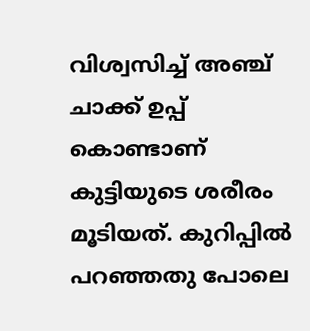വിശ്വസിച്ച് അഞ്ച് ചാക്ക് ഉപ്പ് കൊണ്ടാണ് കുട്ടിയുടെ ശരീരം മൂടിയത്. കുറിപ്പില്‍ പറഞ്ഞതു പോലെ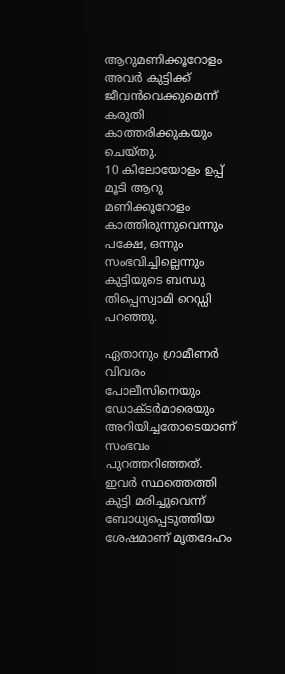ആറുമണിക്കൂറോളം അവര്‍ കുട്ടിക്ക് ജീവന്‍വെക്കുമെന്ന് കരുതി കാത്തരിക്കുകയും ചെയ്തു.
10 കിലോയോളം ഉപ്പ് മൂടി ആറു മണിക്കൂറോളം കാത്തിരുന്നുവെന്നും  പക്ഷേ, ഒന്നും സംഭവിച്ചില്ലെന്നും കുട്ടിയുടെ ബന്ധു തിപ്പെസ്വാമി റെഡ്ഡി പറഞ്ഞു.

ഏതാനും ഗ്രാമീണര്‍ വിവരം പോലീസിനെയും ഡോക്ടര്‍മാരെയും അറിയിച്ചതോടെയാണ് സംഭവം പുറത്തറിഞ്ഞത്. ഇവര്‍ സ്ഥത്തെത്തി കുട്ടി മരിച്ചുവെന്ന് ബോധ്യപ്പെടുത്തിയ ശേഷമാണ് മൃതദേഹം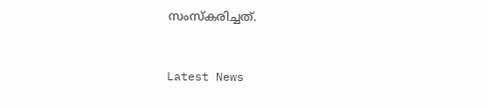സംസ്‌കരിച്ചത്.



Latest News